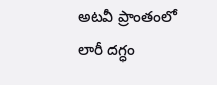అటవీ ప్రాంతంలో లారీ దగ్ధం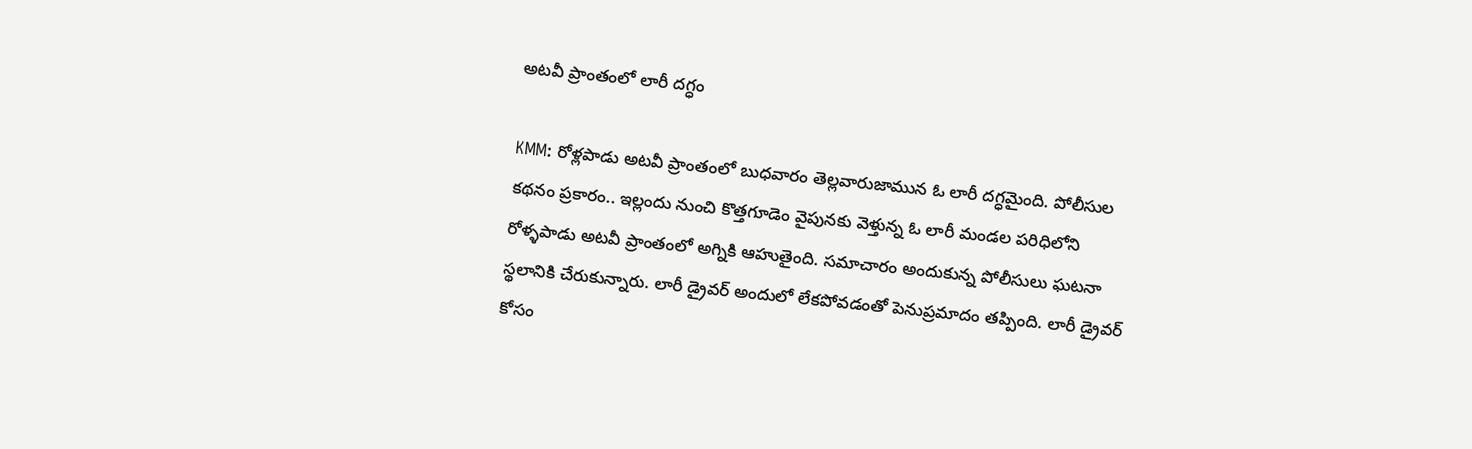అటవీ ప్రాంతంలో లారీ దగ్ధం

KMM: రోళ్లపాడు అటవీ ప్రాంతంలో బుధవారం తెల్లవారుజామున ఓ లారీ దగ్ధమైంది. పోలీసుల కథనం ప్రకారం.. ఇల్లందు నుంచి కొత్తగూడెం వైపునకు వెళ్తున్న ఓ లారీ మండల పరిధిలోని రోళ్ళపాడు అటవీ ప్రాంతంలో అగ్నికి ఆహుతైంది. సమాచారం అందుకున్న పోలీసులు ఘటనా స్థలానికి చేరుకున్నారు. లారీ డ్రైవర్ అందులో లేకపోవడంతో పెనుప్రమాదం తప్పింది. లారీ డ్రైవర్ కోసం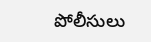పోలీసులు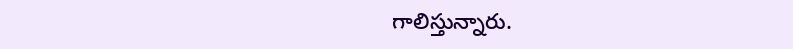గాలిస్తున్నారు.